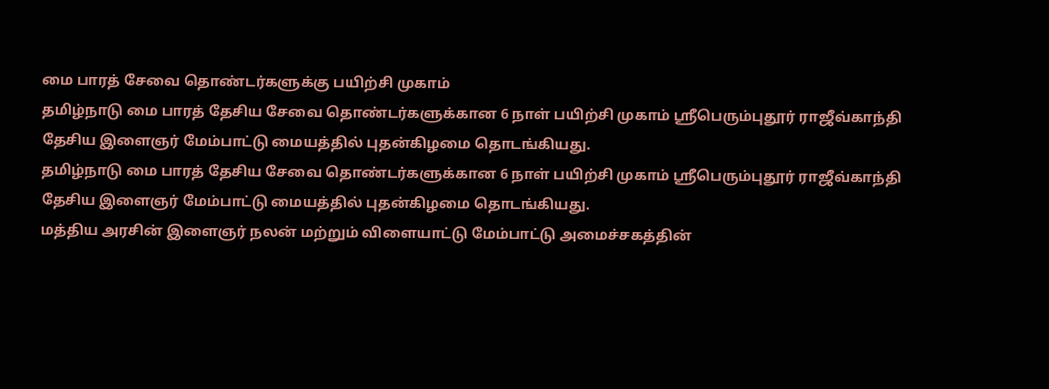மை பாரத் சேவை தொண்டர்களுக்கு பயிற்சி முகாம்
தமிழ்நாடு மை பாரத் தேசிய சேவை தொண்டர்களுக்கான 6 நாள் பயிற்சி முகாம் ஸ்ரீபெரும்புதூர் ராஜீவ்காந்தி தேசிய இளைஞர் மேம்பாட்டு மையத்தில் புதன்கிழமை தொடங்கியது.
தமிழ்நாடு மை பாரத் தேசிய சேவை தொண்டர்களுக்கான 6 நாள் பயிற்சி முகாம் ஸ்ரீபெரும்புதூர் ராஜீவ்காந்தி தேசிய இளைஞர் மேம்பாட்டு மையத்தில் புதன்கிழமை தொடங்கியது.
மத்திய அரசின் இளைஞர் நலன் மற்றும் விளையாட்டு மேம்பாட்டு அமைச்சகத்தின்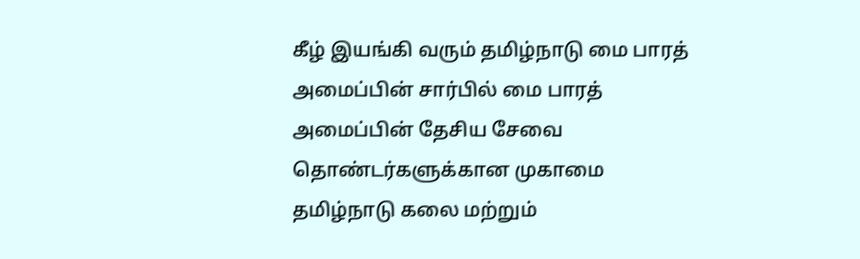கீழ் இயங்கி வரும் தமிழ்நாடு மை பாரத் அமைப்பின் சார்பில் மை பாரத் அமைப்பின் தேசிய சேவை தொண்டர்களுக்கான முகாமை தமிழ்நாடு கலை மற்றும்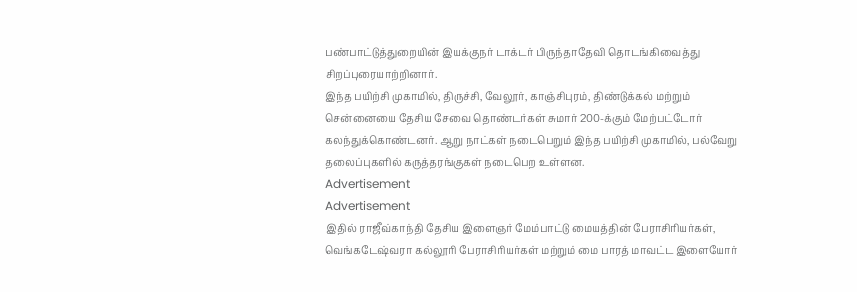பண்பாட்டுத்துறையின் இயக்குநர் டாக்டர் பிருந்தாதேவி தொடங்கிவைத்து சிறப்புரையாற்றினார்.
இந்த பயிற்சி முகாமில், திருச்சி, வேலூர், காஞ்சிபுரம், திண்டுக்கல் மற்றும் சென்னையை தேசிய சேவை தொண்டர்கள் சுமார் 200-க்கும் மேற்பட்டோர் கலந்துக்கொண்டனர். ஆறு நாட்கள் நடைபெறும் இந்த பயிற்சி முகாமில், பல்வேறு தலைப்புகளில் கருத்தரங்குகள் நடைபெற உள்ளன.
Advertisement
Advertisement
இதில் ராஜீவ்காந்தி தேசிய இளைஞர் மேம்பாட்டு மையத்தின் பேராசிரியர்கள், வெங்கடேஷ்வரா கல்லூரி பேராசிரியர்கள் மற்றும் மை பாரத் மாவட்ட இளையோர்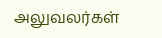அலுவலர்கள்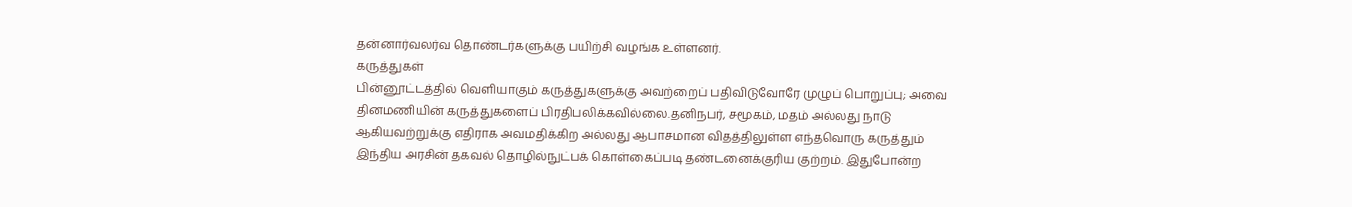தன்னார்வலர்வ தொண்டர்களுக்கு பயிற்சி வழங்க உள்ளனர்.
கருத்துகள்
பின்னூட்டத்தில் வெளியாகும் கருத்துகளுக்கு அவற்றைப் பதிவிடுவோரே முழுப் பொறுப்பு; அவை தினமணியின் கருத்துகளைப் பிரதிபலிக்கவில்லை.தனிநபர், சமூகம், மதம் அல்லது நாடு ஆகியவற்றுக்கு எதிராக அவமதிக்கிற அல்லது ஆபாசமான விதத்திலுள்ள எந்தவொரு கருத்தும் இந்திய அரசின் தகவல் தொழில்நுட்பக் கொள்கைப்படி தண்டனைக்குரிய குற்றம். இதுபோன்ற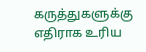கருத்துகளுக்கு எதிராக உரிய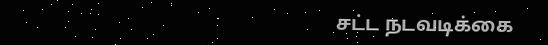சட்ட நடவடிக்கை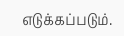எடுக்கப்படும்.